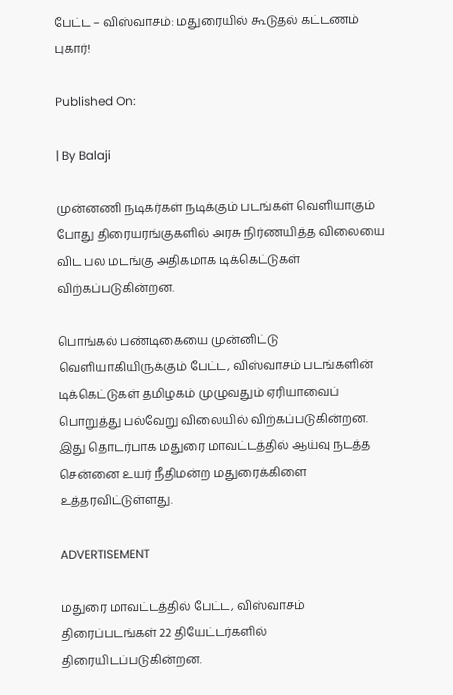பேட்ட – விஸ்வாசம்: மதுரையில் கூடுதல் கட்டணம் புகார்!

Published On:

| By Balaji

முன்னணி நடிகர்கள் நடிக்கும் படங்கள் வெளியாகும் போது திரையரங்குகளில் அரசு நிர்ணயித்த விலையை விட பல மடங்கு அதிகமாக டிக்கெட்டுகள் விற்கப்படுகின்றன.

பொங்கல் பண்டிகையை முன்னிட்டு வெளியாகியிருக்கும் பேட்ட, விஸ்வாசம் படங்களின் டிக்கெட்டுகள் தமிழகம் முழுவதும் ஏரியாவைப் பொறுத்து பல்வேறு விலையில் விற்கப்படுகின்றன. இது தொடர்பாக மதுரை மாவட்டத்தில் ஆய்வு நடத்த சென்னை உயர் நீதிமன்ற மதுரைக்கிளை உத்தரவிட்டுள்ளது.

ADVERTISEMENT

மதுரை மாவட்டத்தில் பேட்ட, விஸ்வாசம் திரைப்படங்கள் 22 தியேட்டர்களில் திரையிடப்படுகின்றன.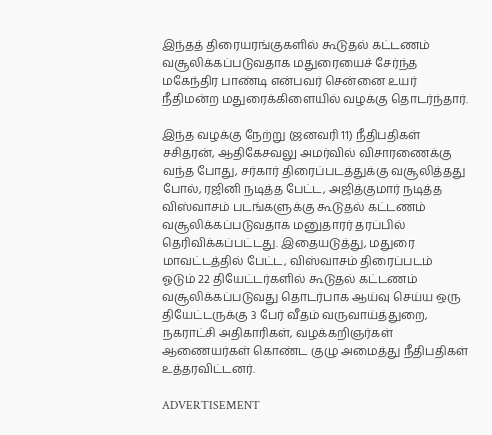இந்தத் திரையரங்குகளில் கூடுதல் கட்டணம் வசூலிக்கப்படுவதாக மதுரையைச் சேர்ந்த மகேந்திர பாண்டி என்பவர் சென்னை உயர் நீதிமன்ற மதுரைக்கிளையில் வழக்கு தொடர்ந்தார்.

இந்த வழக்கு நேற்று (ஜனவரி 11) நீதிபதிகள் சசிதரன், ஆதிகேசவலு அமர்வில் விசாரணைக்கு வந்த போது, சர்கார் திரைப்படத்துக்கு வசூலித்தது போல், ரஜினி நடித்த பேட்ட, அஜித்குமார் நடித்த விஸ்வாசம் படங்களுக்கு கூடுதல் கட்டணம் வசூலிக்கப்படுவதாக மனுதாரர் தரப்பில் தெரிவிக்கப்பட்டது. இதையடுத்து, மதுரை மாவட்டத்தில் பேட்ட, விஸ்வாசம் திரைப்படம் ஓடும் 22 தியேட்டர்களில் கூடுதல் கட்டணம் வசூலிக்கப்படுவது தொடர்பாக ஆய்வு செய்ய ஒரு தியேட்டருக்கு 3 பேர் வீதம் வருவாய்த்துறை, நகராட்சி அதிகாரிகள், வழக்கறிஞர்கள் ஆணையர்கள் கொண்ட குழு அமைத்து நீதிபதிகள் உத்தரவிட்டனர்.

ADVERTISEMENT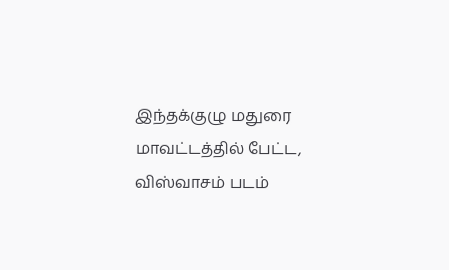இந்தக்குழு மதுரை மாவட்டத்தில் பேட்ட, விஸ்வாசம் படம்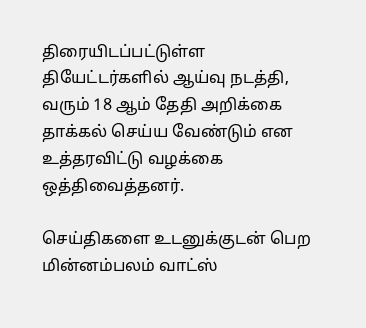திரையிடப்பட்டுள்ள தியேட்டர்களில் ஆய்வு நடத்தி, வரும் 18 ஆம் தேதி அறிக்கை தாக்கல் செய்ய வேண்டும் என உத்தரவிட்டு வழக்கை ஒத்திவைத்தனர்.

செய்திகளை உடனுக்குடன் பெற மின்னம்பலம் வாட்ஸ்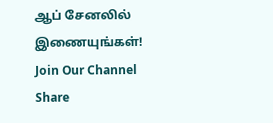ஆப் சேனலில் இணையுங்கள்!
Join Our Channel
Share